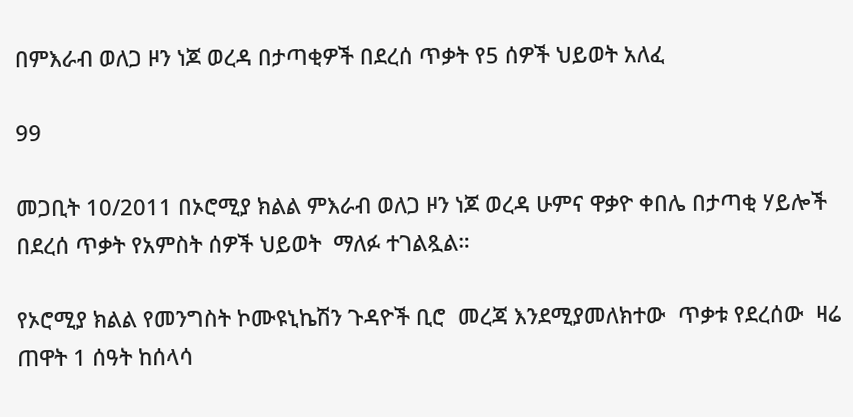በምእራብ ወለጋ ዞን ነጆ ወረዳ በታጣቂዎች በደረሰ ጥቃት የ5 ሰዎች ህይወት አለፈ

99

መጋቢት 10/2011 በኦሮሚያ ክልል ምእራብ ወለጋ ዞን ነጆ ወረዳ ሁምና ዋቃዮ ቀበሌ በታጣቂ ሃይሎች በደረሰ ጥቃት የአምስት ሰዎች ህይወት  ማለፉ ተገልጿል።

የኦሮሚያ ክልል የመንግስት ኮሙዩኒኬሽን ጉዳዮች ቢሮ  መረጃ እንደሚያመለክተው  ጥቃቱ የደረሰው  ዛሬ ጠዋት 1 ሰዓት ከሰላሳ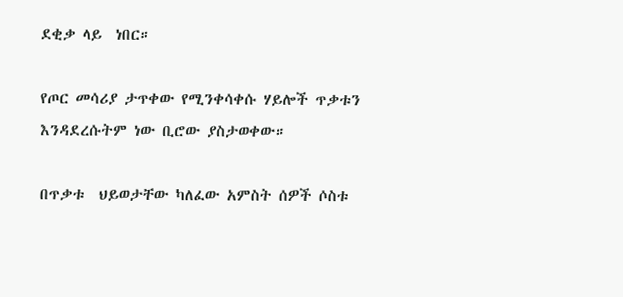ደቂቃ ላይ  ነበር።

የጦር መሳሪያ ታጥቀው የሚንቀሳቀሱ ሃይሎች ጥቃቱን እንዳደረሱትም ነው ቢሮው ያስታወቀው።

በጥቃቱ  ህይወታቸው ካለፈው አምስት ሰዎች ሶስቱ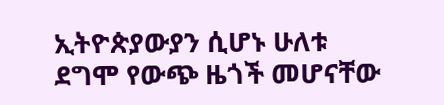ኢትዮጵያውያን ሲሆኑ ሁለቱ ደግሞ የውጭ ዜጎች መሆናቸው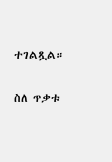ተገልጿል።

ስለ ጥቃቱ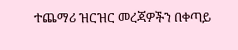ተጨማሪ ዝርዝር መረጃዎችን በቀጣይ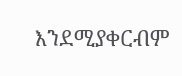እንደሚያቀርብም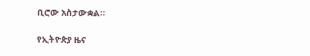ቢሮው አስታውቋል።

የኢትዮጵያ ዜና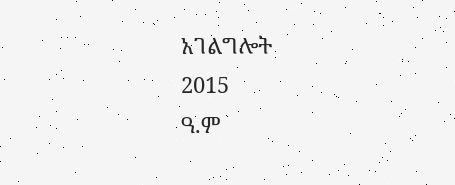አገልግሎት
2015
ዓ.ም